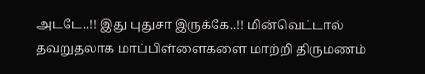அடடே..!! இது புதுசா இருக்கே..!! மின்வெட்டால் தவறுதலாக மாப்பிள்ளைகளை மாற்றி திருமணம்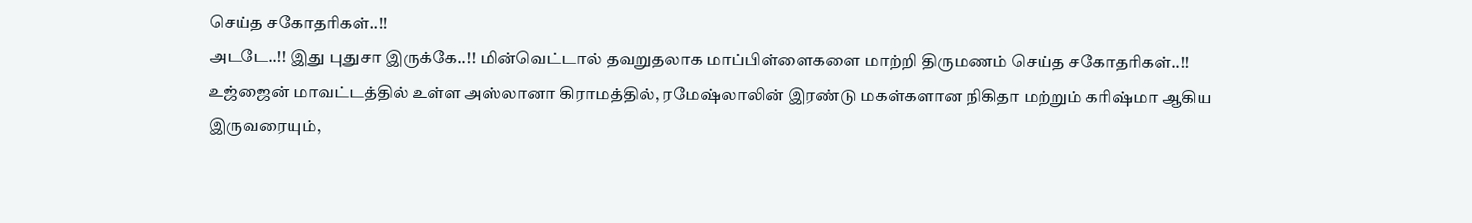செய்த சகோதரிகள்..!!
அடடே..!! இது புதுசா இருக்கே..!! மின்வெட்டால் தவறுதலாக மாப்பிள்ளைகளை மாற்றி திருமணம் செய்த சகோதரிகள்..!!
உஜ்ஜைன் மாவட்டத்தில் உள்ள அஸ்லானா கிராமத்தில், ரமேஷ்லாலின் இரண்டு மகள்களான நிகிதா மற்றும் கரிஷ்மா ஆகிய இருவரையும்,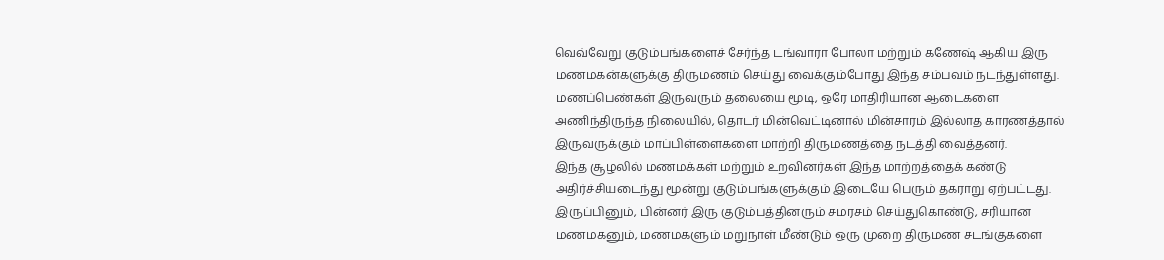வெவ்வேறு குடும்பங்களைச் சேர்ந்த டங்வாரா போலா மற்றும் கணேஷ் ஆகிய இரு மணமகன்களுக்கு திருமணம் செய்து வைக்கும்போது இந்த சம்பவம் நடந்துள்ளது.
மணப்பெண்கள் இருவரும் தலையை மூடி, ஒரே மாதிரியான ஆடைகளை அணிந்திருந்த நிலையில், தொடர் மின்வெட்டினால் மின்சாரம் இல்லாத காரணத்தால் இருவருக்கும் மாப்பிள்ளைகளை மாற்றி திருமணத்தை நடத்தி வைத்தனர்.
இந்த சூழலில் மணமக்கள் மற்றும் உறவினர்கள் இந்த மாற்றத்தைக் கண்டு அதிர்ச்சியடைந்து மூன்று குடும்பங்களுக்கும் இடையே பெரும் தகராறு ஏற்பட்டது. இருப்பினும், பின்னர் இரு குடும்பத்தினரும் சமரசம் செய்துகொண்டு, சரியான மணமகனும், மணமகளும் மறுநாள் மீண்டும் ஒரு முறை திருமண சடங்குகளை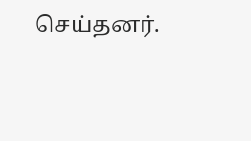செய்தனர்.